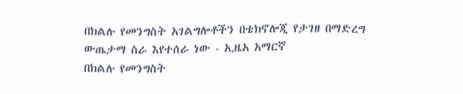በክልሉ የመንግስት አገልግሎቶችን በቴክኖሎጂ የታገዘ በማድረግ ውጤታማ ስራ እየተሰራ ነው - ኢዜአ አማርኛ
በክልሉ የመንግስት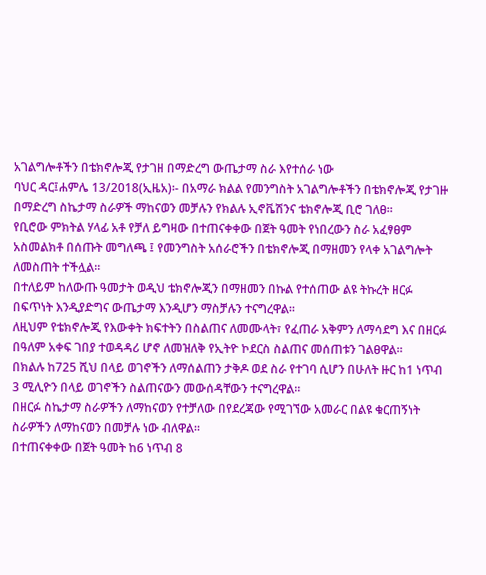አገልግሎቶችን በቴክኖሎጂ የታገዘ በማድረግ ውጤታማ ስራ እየተሰራ ነው
ባህር ዳር፤ሐምሌ 13/2018(ኢዜአ)፡- በአማራ ክልል የመንግስት አገልግሎቶችን በቴክኖሎጂ የታገዙ በማድረግ ስኬታማ ስራዎች ማከናወን መቻሉን የክልሉ ኢኖቬሽንና ቴክኖሎጂ ቢሮ ገለፀ።
የቢሮው ምክትል ሃላፊ አቶ የቻለ ይግዛው በተጠናቀቀው በጀት ዓመት የነበረውን ስራ አፈፃፀም አስመልክቶ በሰጡት መግለጫ ፤ የመንግስት አሰራሮችን በቴክኖሎጂ በማዘመን የላቀ አገልግሎት ለመስጠት ተችሏል።
በተለይም ከለውጡ ዓመታት ወዲህ ቴክኖሎጂን በማዘመን በኩል የተሰጠው ልዩ ትኩረት ዘርፉ በፍጥነት እንዲያድግና ውጤታማ እንዲሆን ማስቻሉን ተናግረዋል።
ለዚህም የቴክኖሎጂ የእውቀት ክፍተትን በስልጠና ለመሙላት፣ የፈጠራ አቅምን ለማሳደግ እና በዘርፉ በዓለም አቀፍ ገበያ ተወዳዳሪ ሆኖ ለመዝለቅ የኢትዮ ኮደርስ ስልጠና መሰጠቱን ገልፀዋል።
በክልሉ ከ725 ሺህ በላይ ወገኖችን ለማሰልጠን ታቅዶ ወደ ስራ የተገባ ሲሆን በሁለት ዙር ከ1 ነጥብ 3 ሚሊዮን በላይ ወገኖችን ስልጠናውን መውሰዳቸውን ተናግረዋል።
በዘርፉ ስኬታማ ስራዎችን ለማከናወን የተቻለው በየደረጃው የሚገኘው አመራር በልዩ ቁርጠኝነት ስራዎችን ለማከናወን በመቻሉ ነው ብለዋል።
በተጠናቀቀው በጀት ዓመት ከ6 ነጥብ 8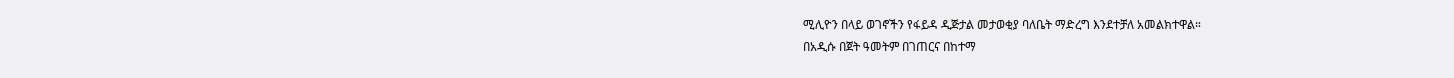ሚሊዮን በላይ ወገኖችን የፋይዳ ዲጅታል መታወቂያ ባለቤት ማድረግ እንደተቻለ አመልክተዋል።
በአዲሱ በጀት ዓመትም በገጠርና በከተማ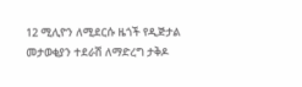12 ሚሊዮን ለሚደርሱ ዜጎች የዲጅታል መታወቂያን ተደራሽ ለማድረግ ታቅዶ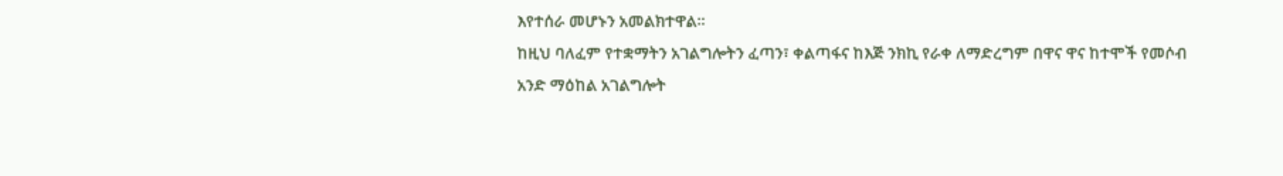እየተሰራ መሆኑን አመልክተዋል።
ከዚህ ባለፈም የተቋማትን አገልግሎትን ፈጣን፣ ቀልጣፋና ከእጅ ንክኪ የራቀ ለማድረግም በዋና ዋና ከተሞች የመሶብ አንድ ማዕከል አገልግሎት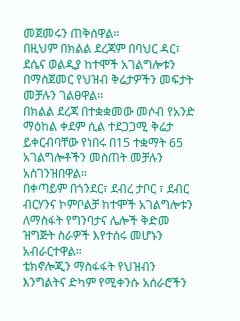መጀመሩን ጠቅሰዋል።
በዚህም በክልል ደረጃም በባህር ዳር፣ ደሴና ወልዲያ ከተሞች አገልግሎቱን በማስጀመር የህዝብ ቅሬታዎችን መፍታት መቻሉን ገልፀዋል።
በክልል ደረጃ በተቋቋመው መሶብ የአንድ ማዕከል ቀደም ሲል ተደጋጋሚ ቅሬታ ይቀርብባቸው የነበሩ በ15 ተቋማት 65 አገልግሎቶችን መስጠት መቻሉን አስገንዝበዋል።
በቀጣይም በጎንደር፣ ደብረ ታቦር ፣ ደብር ብርሃንና ኮምቦልቻ ከተሞች አገልግሎቱን ለማስፋት የግንባታና ሌሎች ቅድመ ዝግጅት ስራዎች እየተሰሩ መሆኑን አብራርተዋል።
ቴክኖሎጂን ማስፋፋት የህዝብን እንግልትና ድካም የሚቀንሱ አሰራሮችን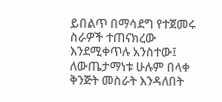ይበልጥ በማሳደግ የተጀመሩ ስራዎች ተጠናክረው እንደሚቀጥሉ አንስተው፤ ለውጤታማነቱ ሁሉም በላቀ ቅንጅት መስራት እንዳለበት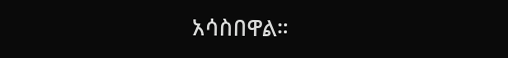አሳስበዋል።